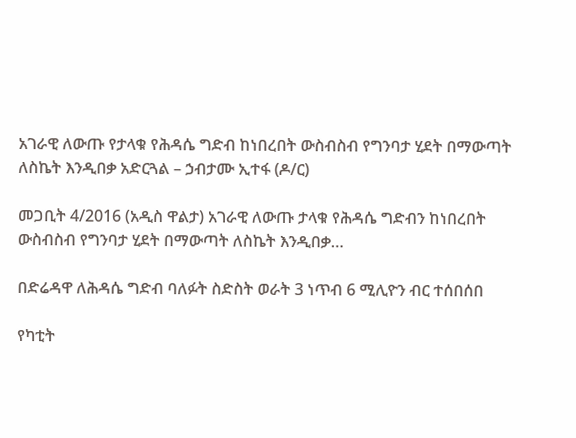አገራዊ ለውጡ የታላቁ የሕዳሴ ግድብ ከነበረበት ውስብስብ የግንባታ ሂደት በማውጣት ለስኬት እንዲበቃ አድርጓል – ኃብታሙ ኢተፋ (ዶ/ር)

መጋቢት 4/2016 (አዲስ ዋልታ) አገራዊ ለውጡ ታላቁ የሕዳሴ ግድብን ከነበረበት ውስብስብ የግንባታ ሂደት በማውጣት ለስኬት እንዲበቃ…

በድሬዳዋ ለሕዳሴ ግድብ ባለፉት ስድስት ወራት 3 ነጥብ 6 ሚሊዮን ብር ተሰበሰበ

የካቲት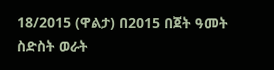18/2015 (ዋልታ) በ2015 በጀት ዓመት ስድስት ወራት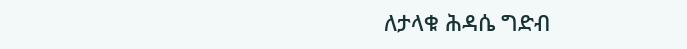ለታላቁ ሕዳሴ ግድብ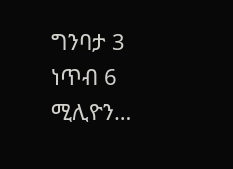ግንባታ 3 ነጥብ 6 ሚሊዮን…